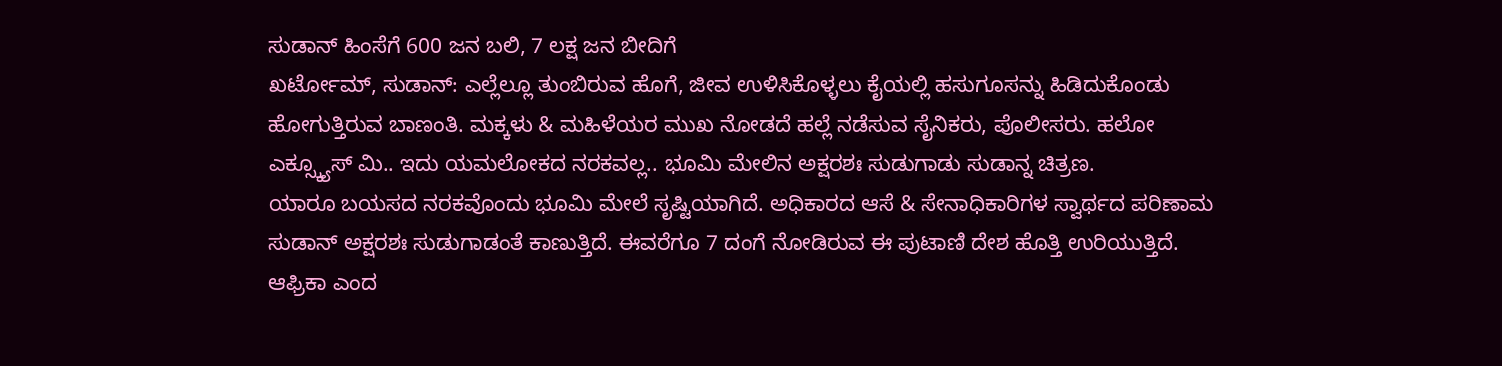ಸುಡಾನ್ ಹಿಂಸೆಗೆ 600 ಜನ ಬಲಿ, 7 ಲಕ್ಷ ಜನ ಬೀದಿಗೆ
ಖರ್ಟೋಮ್, ಸುಡಾನ್: ಎಲ್ಲೆಲ್ಲೂ ತುಂಬಿರುವ ಹೊಗೆ, ಜೀವ ಉಳಿಸಿಕೊಳ್ಳಲು ಕೈಯಲ್ಲಿ ಹಸುಗೂಸನ್ನು ಹಿಡಿದುಕೊಂಡು ಹೋಗುತ್ತಿರುವ ಬಾಣಂತಿ. ಮಕ್ಕಳು & ಮಹಿಳೆಯರ ಮುಖ ನೋಡದೆ ಹಲ್ಲೆ ನಡೆಸುವ ಸೈನಿಕರು, ಪೊಲೀಸರು. ಹಲೋ ಎಕ್ಸ್ಕ್ಯೂಸ್ ಮಿ.. ಇದು ಯಮಲೋಕದ ನರಕವಲ್ಲ.. ಭೂಮಿ ಮೇಲಿನ ಅಕ್ಷರಶಃ ಸುಡುಗಾಡು ಸುಡಾನ್ನ ಚಿತ್ರಣ.
ಯಾರೂ ಬಯಸದ ನರಕವೊಂದು ಭೂಮಿ ಮೇಲೆ ಸೃಷ್ಟಿಯಾಗಿದೆ. ಅಧಿಕಾರದ ಆಸೆ & ಸೇನಾಧಿಕಾರಿಗಳ ಸ್ವಾರ್ಥದ ಪರಿಣಾಮ ಸುಡಾನ್ ಅಕ್ಷರಶಃ ಸುಡುಗಾಡಂತೆ ಕಾಣುತ್ತಿದೆ. ಈವರೆಗೂ 7 ದಂಗೆ ನೋಡಿರುವ ಈ ಪುಟಾಣಿ ದೇಶ ಹೊತ್ತಿ ಉರಿಯುತ್ತಿದೆ. ಆಫ್ರಿಕಾ ಎಂದ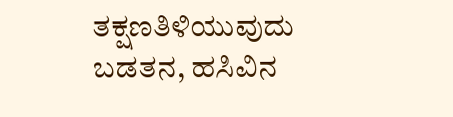ತಕ್ಷಣತಿಳಿಯುವುದು ಬಡತನ, ಹಸಿವಿನ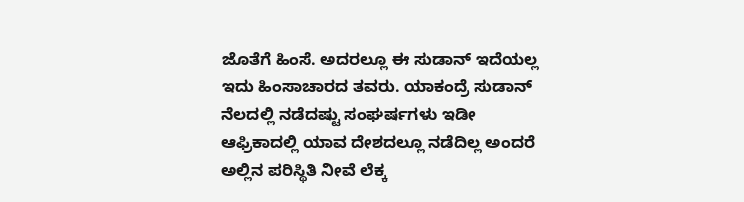ಜೊತೆಗೆ ಹಿಂಸೆ. ಅದರಲ್ಲೂ ಈ ಸುಡಾನ್ ಇದೆಯಲ್ಲ ಇದು ಹಿಂಸಾಚಾರದ ತವರು. ಯಾಕಂದ್ರೆ ಸುಡಾನ್ ನೆಲದಲ್ಲಿ ನಡೆದಷ್ಟು ಸಂಘರ್ಷಗಳು ಇಡೀ ಆಫ್ರಿಕಾದಲ್ಲಿ ಯಾವ ದೇಶದಲ್ಲೂ ನಡೆದಿಲ್ಲ ಅಂದರೆ ಅಲ್ಲಿನ ಪರಿಸ್ಥಿತಿ ನೀವೆ ಲೆಕ್ಕ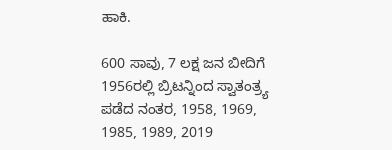ಹಾಕಿ.

600 ಸಾವು, 7 ಲಕ್ಷ ಜನ ಬೀದಿಗೆ
1956ರಲ್ಲಿ ಬ್ರಿಟನ್ನಿಂದ ಸ್ವಾತಂತ್ರ್ಯ ಪಡೆದ ನಂತರ, 1958, 1969, 1985, 1989, 2019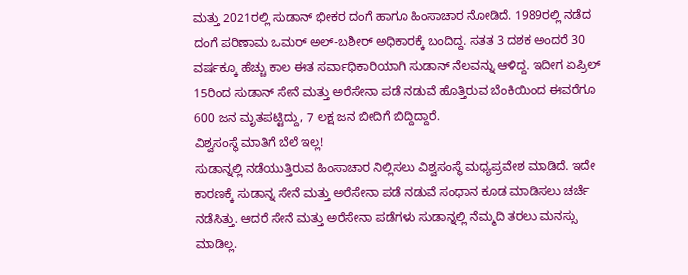ಮತ್ತು 2021ರಲ್ಲಿ ಸುಡಾನ್ ಭೀಕರ ದಂಗೆ ಹಾಗೂ ಹಿಂಸಾಚಾರ ನೋಡಿದೆ. 1989ರಲ್ಲಿ ನಡೆದ ದಂಗೆ ಪರಿಣಾಮ ಒಮರ್ ಅಲ್-ಬಶೀರ್ ಅಧಿಕಾರಕ್ಕೆ ಬಂದಿದ್ದ. ಸತತ 3 ದಶಕ ಅಂದರೆ 30 ವರ್ಷಕ್ಕೂ ಹೆಚ್ಚು ಕಾಲ ಈತ ಸರ್ವಾಧಿಕಾರಿಯಾಗಿ ಸುಡಾನ್ ನೆಲವನ್ನು ಆಳಿದ್ದ. ಇದೀಗ ಏಪ್ರಿಲ್ 15ರಿಂದ ಸುಡಾನ್ ಸೇನೆ ಮತ್ತು ಅರೆಸೇನಾ ಪಡೆ ನಡುವೆ ಹೊತ್ತಿರುವ ಬೆಂಕಿಯಿಂದ ಈವರೆಗೂ 600 ಜನ ಮೃತಪಟ್ಟಿದ್ದು, 7 ಲಕ್ಷ ಜನ ಬೀದಿಗೆ ಬಿದ್ದಿದ್ದಾರೆ.
ವಿಶ್ವಸಂಸ್ಥೆ ಮಾತಿಗೆ ಬೆಲೆ ಇಲ್ಲ!
ಸುಡಾನ್ನಲ್ಲಿ ನಡೆಯುತ್ತಿರುವ ಹಿಂಸಾಚಾರ ನಿಲ್ಲಿಸಲು ವಿಶ್ವಸಂಸ್ಥೆ ಮಧ್ಯಪ್ರವೇಶ ಮಾಡಿದೆ. ಇದೇ ಕಾರಣಕ್ಕೆ ಸುಡಾನ್ನ ಸೇನೆ ಮತ್ತು ಅರೆಸೇನಾ ಪಡೆ ನಡುವೆ ಸಂಧಾನ ಕೂಡ ಮಾಡಿಸಲು ಚರ್ಚೆ ನಡೆಸಿತ್ತು. ಆದರೆ ಸೇನೆ ಮತ್ತು ಅರೆಸೇನಾ ಪಡೆಗಳು ಸುಡಾನ್ನಲ್ಲಿ ನೆಮ್ಮದಿ ತರಲು ಮನಸ್ಸು ಮಾಡಿಲ್ಲ.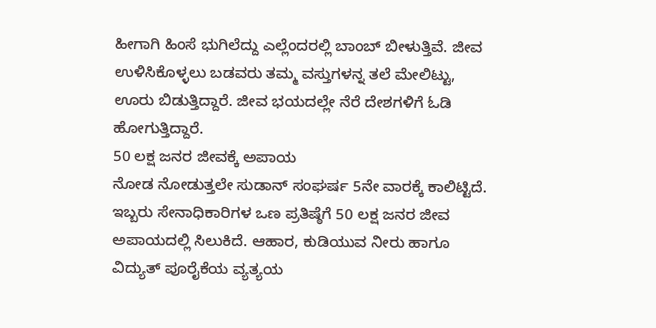ಹೀಗಾಗಿ ಹಿಂಸೆ ಭುಗಿಲೆದ್ದು ಎಲ್ಲೆಂದರಲ್ಲಿ ಬಾಂಬ್ ಬೀಳುತ್ತಿವೆ. ಜೀವ ಉಳಿಸಿಕೊಳ್ಳಲು ಬಡವರು ತಮ್ಮ ವಸ್ತುಗಳನ್ನ ತಲೆ ಮೇಲಿಟ್ಟು, ಊರು ಬಿಡುತ್ತಿದ್ದಾರೆ. ಜೀವ ಭಯದಲ್ಲೇ ನೆರೆ ದೇಶಗಳಿಗೆ ಓಡಿ ಹೋಗುತ್ತಿದ್ದಾರೆ.
50 ಲಕ್ಷ ಜನರ ಜೀವಕ್ಕೆ ಅಪಾಯ
ನೋಡ ನೋಡುತ್ತಲೇ ಸುಡಾನ್ ಸಂಘರ್ಷ 5ನೇ ವಾರಕ್ಕೆ ಕಾಲಿಟ್ಟಿದೆ. ಇಬ್ಬರು ಸೇನಾಧಿಕಾರಿಗಳ ಒಣ ಪ್ರತಿಷ್ಠೆಗೆ 50 ಲಕ್ಷ ಜನರ ಜೀವ ಅಪಾಯದಲ್ಲಿ ಸಿಲುಕಿದೆ. ಆಹಾರ, ಕುಡಿಯುವ ನೀರು ಹಾಗೂ ವಿದ್ಯುತ್ ಪೂರೈಕೆಯ ವ್ಯತ್ಯಯ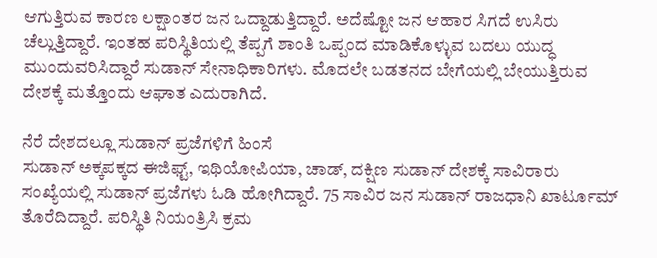ಆಗುತ್ತಿರುವ ಕಾರಣ ಲಕ್ಷಾಂತರ ಜನ ಒದ್ದಾಡುತ್ತಿದ್ದಾರೆ. ಅದೆಷ್ಟೋ ಜನ ಆಹಾರ ಸಿಗದೆ ಉಸಿರು ಚೆಲ್ಲುತ್ತಿದ್ದಾರೆ. ಇಂತಹ ಪರಿಸ್ಥಿತಿಯಲ್ಲಿ ತೆಪ್ಪಗೆ ಶಾಂತಿ ಒಪ್ಪಂದ ಮಾಡಿಕೊಳ್ಳುವ ಬದಲು ಯುದ್ಧ ಮುಂದುವರಿಸಿದ್ದಾರೆ ಸುಡಾನ್ ಸೇನಾಧಿಕಾರಿಗಳು. ಮೊದಲೇ ಬಡತನದ ಬೇಗೆಯಲ್ಲಿ ಬೇಯುತ್ತಿರುವ ದೇಶಕ್ಕೆ ಮತ್ತೊಂದು ಆಘಾತ ಎದುರಾಗಿದೆ.

ನೆರೆ ದೇಶದಲ್ಲೂ ಸುಡಾನ್ ಪ್ರಜೆಗಳಿಗೆ ಹಿಂಸೆ
ಸುಡಾನ್ ಅಕ್ಕಪಕ್ಕದ ಈಜಿಫ್ಟ್, ಇಥಿಯೋಪಿಯಾ, ಚಾಡ್, ದಕ್ಷಿಣ ಸುಡಾನ್ ದೇಶಕ್ಕೆ ಸಾವಿರಾರು ಸಂಖ್ಯೆಯಲ್ಲಿ ಸುಡಾನ್ ಪ್ರಜೆಗಳು ಓಡಿ ಹೋಗಿದ್ದಾರೆ. 75 ಸಾವಿರ ಜನ ಸುಡಾನ್ ರಾಜಧಾನಿ ಖಾರ್ಟೂಮ್ ತೊರೆದಿದ್ದಾರೆ. ಪರಿಸ್ಥಿತಿ ನಿಯಂತ್ರಿಸಿ ಕ್ರಮ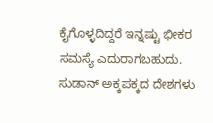ಕೈಗೊಳ್ಳದಿದ್ದರೆ ಇನ್ನಷ್ಟು ಭೀಕರ ಸಮಸ್ಯೆ ಎದುರಾಗಬಹುದು. ಸುಡಾನ್ ಅಕ್ಕಪಕ್ಕದ ದೇಶಗಳು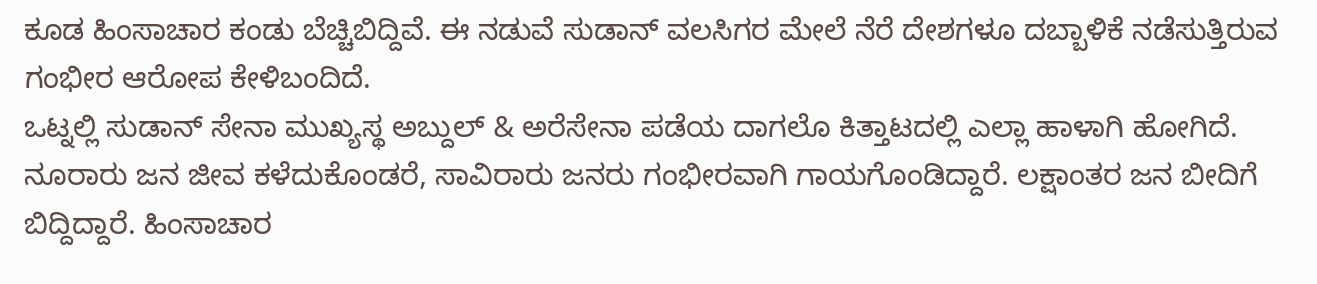ಕೂಡ ಹಿಂಸಾಚಾರ ಕಂಡು ಬೆಚ್ಚಿಬಿದ್ದಿವೆ. ಈ ನಡುವೆ ಸುಡಾನ್ ವಲಸಿಗರ ಮೇಲೆ ನೆರೆ ದೇಶಗಳೂ ದಬ್ಬಾಳಿಕೆ ನಡೆಸುತ್ತಿರುವ ಗಂಭೀರ ಆರೋಪ ಕೇಳಿಬಂದಿದೆ.
ಒಟ್ನಲ್ಲಿ ಸುಡಾನ್ ಸೇನಾ ಮುಖ್ಯಸ್ಥ ಅಬ್ದುಲ್ & ಅರೆಸೇನಾ ಪಡೆಯ ದಾಗಲೊ ಕಿತ್ತಾಟದಲ್ಲಿ ಎಲ್ಲಾ ಹಾಳಾಗಿ ಹೋಗಿದೆ. ನೂರಾರು ಜನ ಜೀವ ಕಳೆದುಕೊಂಡರೆ, ಸಾವಿರಾರು ಜನರು ಗಂಭೀರವಾಗಿ ಗಾಯಗೊಂಡಿದ್ದಾರೆ. ಲಕ್ಷಾಂತರ ಜನ ಬೀದಿಗೆ ಬಿದ್ದಿದ್ದಾರೆ. ಹಿಂಸಾಚಾರ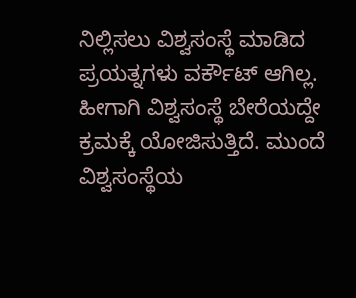ನಿಲ್ಲಿಸಲು ವಿಶ್ವಸಂಸ್ಥೆ ಮಾಡಿದ ಪ್ರಯತ್ನಗಳು ವರ್ಕೌಟ್ ಆಗಿಲ್ಲ. ಹೀಗಾಗಿ ವಿಶ್ವಸಂಸ್ಥೆ ಬೇರೆಯದ್ದೇ ಕ್ರಮಕ್ಕೆ ಯೋಜಿಸುತ್ತಿದೆ. ಮುಂದೆ ವಿಶ್ವಸಂಸ್ಥೆಯ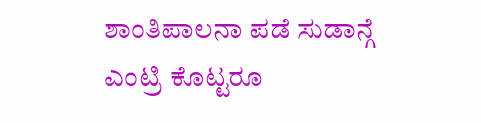ಶಾಂತಿಪಾಲನಾ ಪಡೆ ಸುಡಾನ್ಗೆ ಎಂಟ್ರಿ ಕೊಟ್ಟರೂ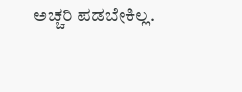ಅಚ್ಚರಿ ಪಡಬೇಕಿಲ್ಲ.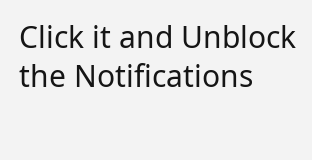Click it and Unblock the Notifications